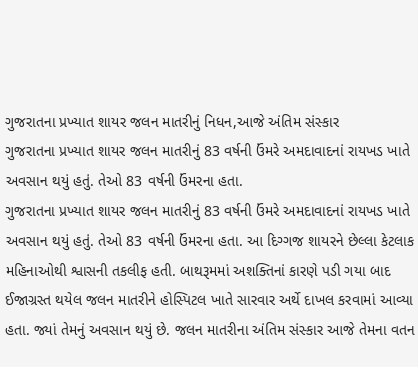ગુજરાતના પ્રખ્યાત શાયર જલન માતરીનું નિધન,આજે અંતિમ સંસ્કાર
ગુજરાતના પ્રખ્યાત શાયર જલન માતરીનું 83 વર્ષની ઉંમરે અમદાવાદનાં રાયખડ ખાતે અવસાન થયું હતું. તેઓ 83 વર્ષની ઉંમરના હતા.
ગુજરાતના પ્રખ્યાત શાયર જલન માતરીનું 83 વર્ષની ઉંમરે અમદાવાદનાં રાયખડ ખાતે અવસાન થયું હતું. તેઓ 83 વર્ષની ઉંમરના હતા. આ દિગ્ગજ શાયરને છેલ્લા કેટલાક મહિનાઓથી શ્વાસની તકલીફ હતી. બાથરૂમમાં અશક્તિનાં કારણે પડી ગયા બાદ ઈજાગ્રસ્ત થયેલ જલન માતરીને હોસ્પિટલ ખાતે સારવાર અર્થે દાખલ કરવામાં આવ્યા હતા. જ્યાં તેમનું અવસાન થયું છે. જલન માતરીના અંતિમ સંસ્કાર આજે તેમના વતન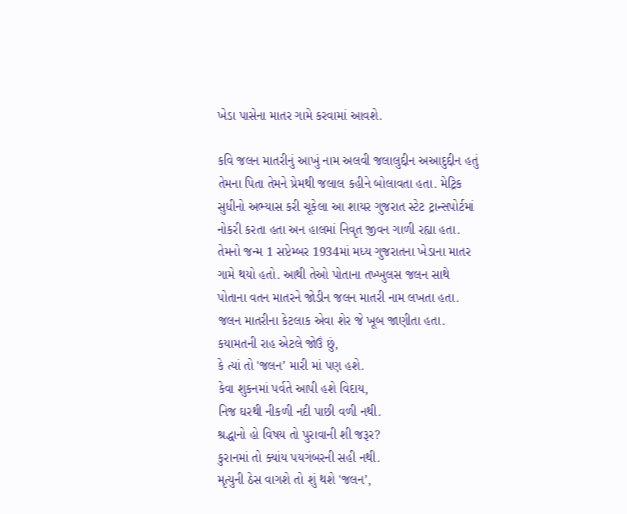ખેડા પાસેના માતર ગામે કરવામાં આવશે.

કવિ જલન માતરીનું આખું નામ અલવી જલાલુદ્દીન અઆદુદ્દીન હતું તેમના પિતા તેમને પ્રેમથી જલાલ કહીને બોલાવતા હતા. મેટ્રિક સુધીનો અભ્યાસ કરી ચૂકેલા આ શાયર ગુજરાત સ્ટેટ ટ્રાન્સપોર્ટમાં નોકરી કરતા હતા અન હાલમાં નિવૃત જીવન ગાળી રહ્યા હતા. તેમનો જન્મ 1 સપ્ટેમ્બર 1934માં મધ્ય ગુજરાતના ખેડાના માતર ગામે થયો હતો. આથી તેઓ પોતાના તખ્ખુલસ જલન સાથે પોતાના વતન માતરને જોડીન જલન માતરી નામ લખતા હતા.
જલન માતરીના કેટલાક એવા શેર જે ખૂબ જાણીતા હતા.
કયામતની રાહ એટલે જોઉં છું,
કે ત્યાં તો 'જલન’ મારી માં પણ હશે.
કેવા શુકનમાં પર્વતે આપી હશે વિદાય,
નિજ ઘરથી નીકળી નદી પાછી વળી નથી.
શ્રદ્ધાનો હો વિષય તો પુરાવાની શી જરૂર?
કુરાનમાં તો ક્યાંય પયગંબરની સહી નથી.
મૃત્યુની ઠેસ વાગશે તો શું થશે 'જલન’,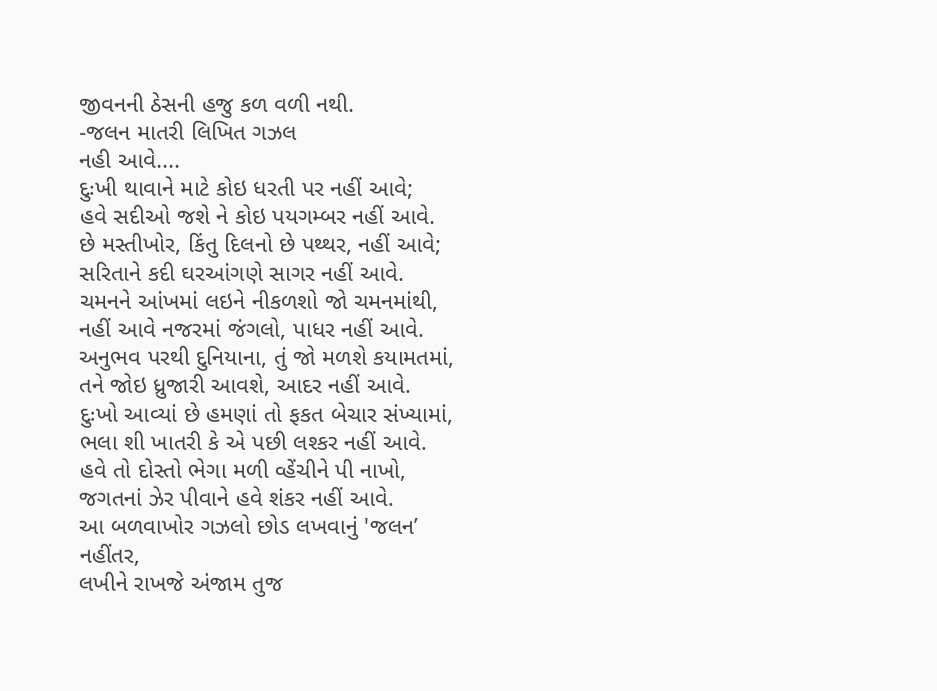જીવનની ઠેસની હજુ કળ વળી નથી.
-જલન માતરી લિખિત ગઝલ
નહી આવે....
દુઃખી થાવાને માટે કોઇ ધરતી પર નહીં આવે;
હવે સદીઓ જશે ને કોઇ પયગમ્બર નહીં આવે.
છે મસ્તીખોર, કિંતુ દિલનો છે પથ્થર, નહીં આવે;
સરિતાને કદી ઘરઆંગણે સાગર નહીં આવે.
ચમનને આંખમાં લઇને નીકળશો જો ચમનમાંથી,
નહીં આવે નજરમાં જંગલો, પાધર નહીં આવે.
અનુભવ પરથી દુનિયાના, તું જો મળશે કયામતમાં,
તને જોઇ ધ્રુજારી આવશે, આદર નહીં આવે.
દુઃખો આવ્યાં છે હમણાં તો ફકત બેચાર સંખ્યામાં,
ભલા શી ખાતરી કે એ પછી લશ્કર નહીં આવે.
હવે તો દોસ્તો ભેગા મળી વ્હેંચીને પી નાખો,
જગતનાં ઝેર પીવાને હવે શંકર નહીં આવે.
આ બળવાખોર ગઝલો છોડ લખવાનું 'જલન’ નહીંતર,
લખીને રાખજે અંજામ તુજ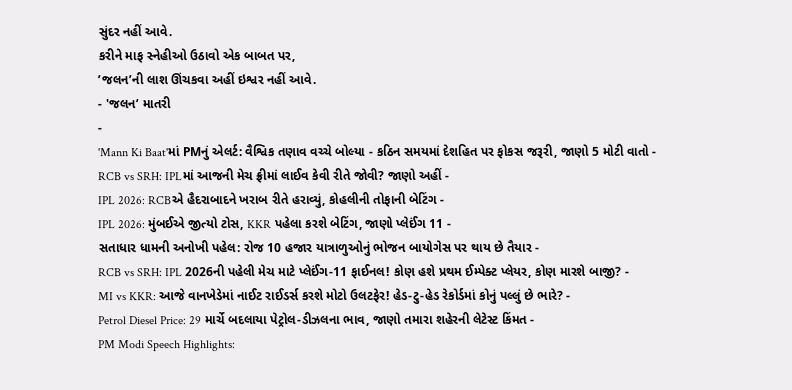સુંદર નહીં આવે.
કરીને માફ સ્નેહીઓ ઉઠાવો એક બાબત પર,
’જલન’ની લાશ ઊંચકવા અહીં ઇશ્વર નહીં આવે.
- 'જલન’ માતરી
-
'Mann Ki Baat'માં PMનું એલર્ટ: વૈશ્વિક તણાવ વચ્ચે બોલ્યા - કઠિન સમયમાં દેશહિત પર ફોકસ જરૂરી, જાણો 5 મોટી વાતો -
RCB vs SRH: IPLમાં આજની મેચ ફ્રીમાં લાઈવ કેવી રીતે જોવી? જાણો અહીં -
IPL 2026: RCBએ હૈદરાબાદને ખરાબ રીતે હરાવ્યું, કોહલીની તોફાની બેટિંગ -
IPL 2026: મુંબઈએ જીત્યો ટોસ, KKR પહેલા કરશે બેટિંગ, જાણો પ્લેઈંગ 11 -
સતાધાર ધામની અનોખી પહેલ: રોજ 10 હજાર યાત્રાળુઓનું ભોજન બાયોગેસ પર થાય છે તૈયાર -
RCB vs SRH: IPL 2026ની પહેલી મેચ માટે પ્લેઈંગ-11 ફાઈનલ! કોણ હશે પ્રથમ ઈમ્પેક્ટ પ્લેયર, કોણ મારશે બાજી? -
MI vs KKR: આજે વાનખેડેમાં નાઈટ રાઈડર્સ કરશે મોટો ઉલટફેર! હેડ-ટુ-હેડ રેકોર્ડમાં કોનું પલ્લું છે ભારે? -
Petrol Diesel Price: 29 માર્ચે બદલાયા પેટ્રોલ-ડીઝલના ભાવ, જાણો તમારા શહેરની લેટેસ્ટ કિંમત -
PM Modi Speech Highlights: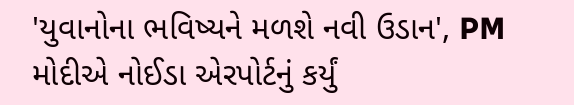'યુવાનોના ભવિષ્યને મળશે નવી ઉડાન', PM મોદીએ નોઈડા એરપોર્ટનું કર્યું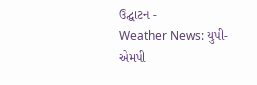ઉદ્ઘાટન -
Weather News: યુપી-એમપી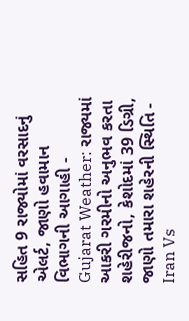સહિત 9 રાજ્યોમાં વરસાદનું એલર્ટ, જાણો હવામાન વિભાગની આગાહી -
Gujarat Weather: રાજ્યમાં આકરી ગરમીનો અનુભવ કરતા શહેરીજનો, કેશોદમાં 39 ડિગ્રી, જાણો તમારા શહેરની સ્થિતિ -
Iran Vs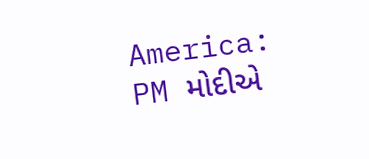America: PM મોદીએ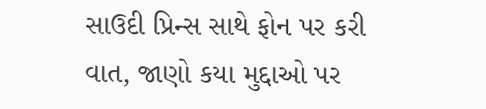સાઉદી પ્રિન્સ સાથે ફોન પર કરી વાત, જાણો કયા મુદ્દાઓ પર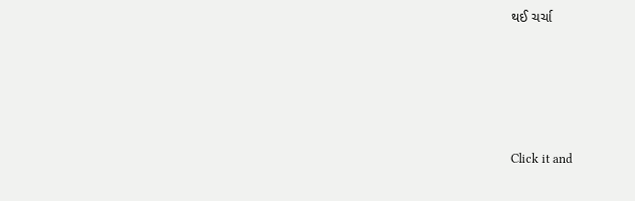થઈ ચર્ચા






Click it and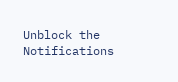Unblock the Notifications